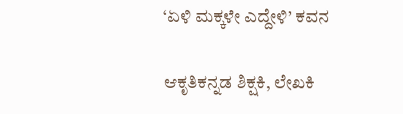‘ಏಳಿ ಮಕ್ಕಳೇ ಎದ್ದೇಳಿ’ ಕವನ

ಆಕೃತಿಕನ್ನಡ ಶಿಕ್ಷಕಿ, ಲೇಖಕಿ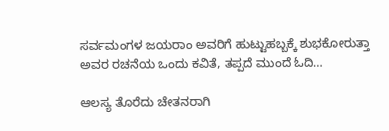ಸರ್ವಮಂಗಳ ಜಯರಾಂ ಅವರಿಗೆ ಹುಟ್ಟುಹಬ್ಬಕ್ಕೆ ಶುಭಕೋರುತ್ತಾ ಅವರ ರಚನೆಯ ಒಂದು ಕವಿತೆ, ತಪ್ಪದೆ ಮುಂದೆ ಓದಿ…

ಆಲಸ್ಯ ತೊರೆದು ಚೇತನರಾಗಿ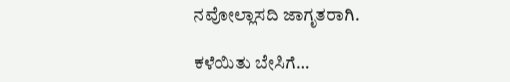ನವೋಲ್ಲಾಸದಿ ಜಾಗೃತರಾಗಿ.

ಕಳೆಯಿತು ಬೇಸಿಗೆ…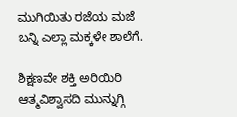ಮುಗಿಯಿತು ರಜೆಯ ಮಜೆ
ಬನ್ನಿ ಎಲ್ಲಾ ಮಕ್ಕಳೇ ಶಾಲೆಗೆ.

ಶಿಕ್ಷಣವೇ ಶಕ್ತಿ ಅರಿಯಿರಿ
ಆತ್ಮವಿಶ್ವಾಸದಿ ಮುನ್ನುಗ್ಗಿ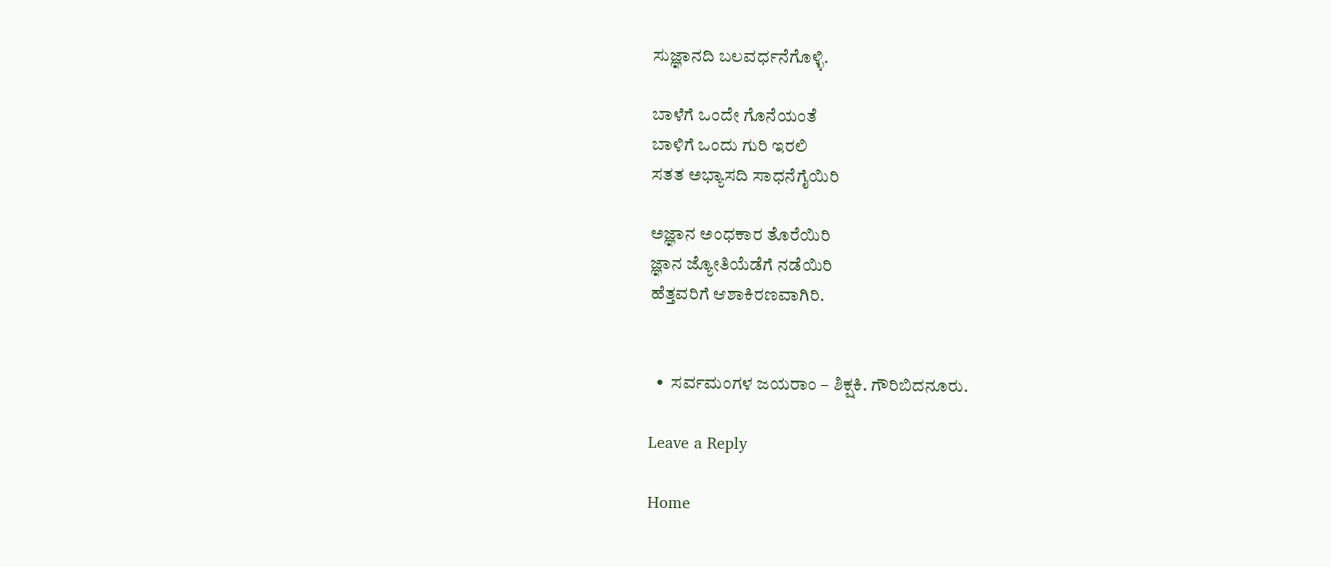ಸುಜ್ಞಾನದಿ ಬಲವರ್ಧನೆಗೊಳ್ಳಿ.

ಬಾಳೆಗೆ ಒಂದೇ ಗೊನೆಯಂತೆ
ಬಾಳಿಗೆ ಒಂದು ಗುರಿ ಇರಲಿ
ಸತತ ಅಭ್ಯಾಸದಿ ಸಾಧನೆಗೈಯಿರಿ

ಅಜ್ಞಾನ ಅಂಧಕಾರ ತೊರೆಯಿರಿ
ಜ್ಞಾನ ಜ್ಯೋತಿಯೆಡೆಗೆ ನಡೆಯಿರಿ
ಹೆತ್ತವರಿಗೆ ಆಶಾಕಿರಣವಾಗಿರಿ.


  •  ಸರ್ವಮಂಗಳ ಜಯರಾಂ – ಶಿಕ್ಷಕಿ. ಗೌರಿಬಿದನೂರು.

Leave a Reply

Home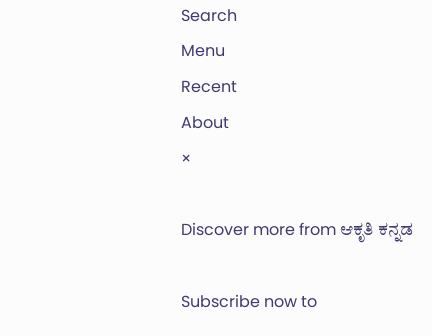Search
Menu
Recent
About
×

Discover more from ಆಕೃತಿ ಕನ್ನಡ

Subscribe now to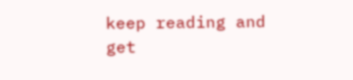keep reading and get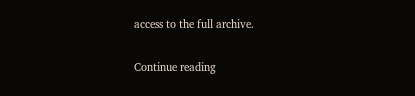access to the full archive.

Continue reading